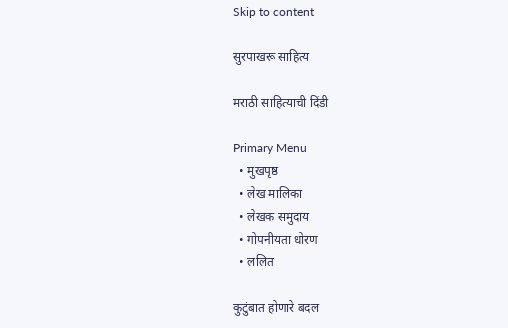Skip to content

सुरपाखरू साहित्य

मराठी साहित्याची दिंडी

Primary Menu
  • मुखपृष्ठ
  • लेख मालिका
  • लेखक समुदाय
  • गोपनीयता धोरण
  • ललित

कुटुंबात होणारे बदल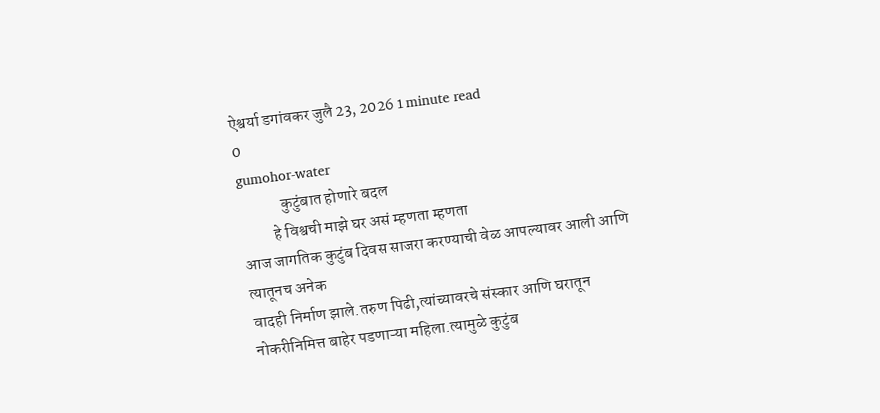ऐश्वर्या डगांवकर जुलै 23, 2026 1 minute read
0
gumohor-water
             कुटुंबात होणारे बदल
          हे विश्वची माझे घर असं म्हणता म्हणता
आज जागतिक कुटुंब दिवस साजरा करण्याची वेळ आपल्यावर आली आणि त्यातूनच अनेक
वादही निर्माण झाले.तरुण पिढी,त्यांच्यावरचे संस्कार आणि घरातून नोकरीनिमित्त बाहेर पडणाऱ्या महिला.त्यामुळे कुटुंब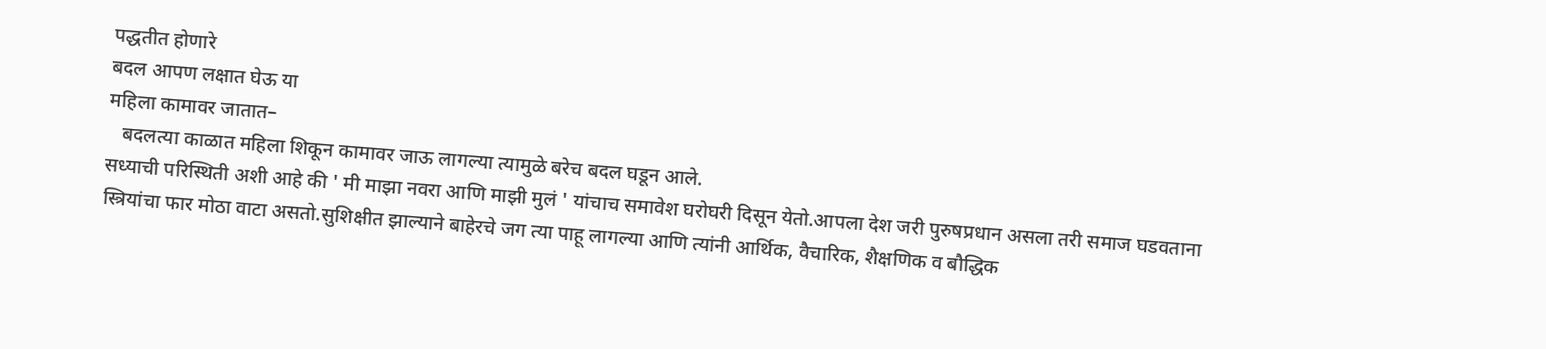पद्धतीत होणारे
बदल आपण लक्षात घेऊ या
महिला कामावर जातात–
   बदलत्या काळात महिला शिकून कामावर जाऊ लागल्या त्यामुळे बरेच बदल घडून आले.
सध्याची परिस्थिती अशी आहे की ' मी माझा नवरा आणि माझी मुलं ' यांचाच समावेश घरोघरी दिसून येतो.आपला देश जरी पुरुषप्रधान असला तरी समाज घडवताना स्त्रियांचा फार मोठा वाटा असतो.सुशिक्षीत झाल्याने बाहेरचे जग त्या पाहू लागल्या आणि त्यांनी आर्थिक, वैचारिक, शैक्षणिक व बौद्धिक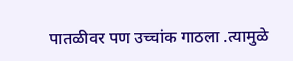पातळीवर पण उच्चांक गाठला .त्यामुळे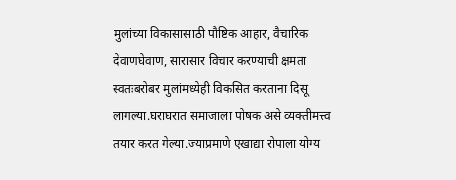मुलांच्या विकासासाठी पौष्टिक आहार, वैचारिक देवाणघेवाण, सारासार विचार करण्याची क्षमता स्वतःबरोबर मुलांमध्येही विकसित करताना दिसू लागल्या.घराघरात समाजाला पोषक असे व्यक्तीमत्त्व तयार करत गेल्या.ज्याप्रमाणे एखाद्या रोपाला योग्य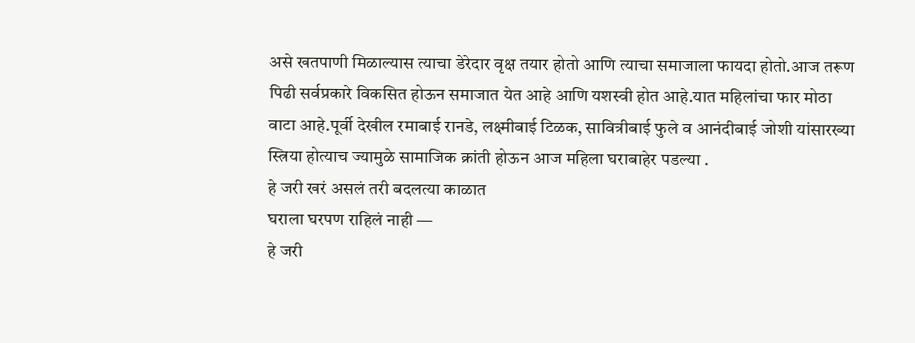असे खतपाणी मिळाल्यास त्याचा डेरेदार वृक्ष तयार होतो आणि त्याचा समाजाला फायदा होतो.आज तरूण पिढी सर्वप्रकारे विकसित होऊन समाजात येत आहे आणि यशस्वी होत आहे.यात महिलांचा फार मोठा वाटा आहे.पूर्वी देखील रमाबाई रानडे, लक्ष्मीबाई टिळक, सावित्रीबाई फुले व आनंदीबाई जोशी यांसारख्या स्त्रिया होत्याच ज्यामुळे सामाजिक क्रांती होऊन आज महिला घराबाहेर पडल्या .
हे जरी खरं असलं तरी बदलत्या काळात
घराला घरपण राहिलं नाही —
हे जरी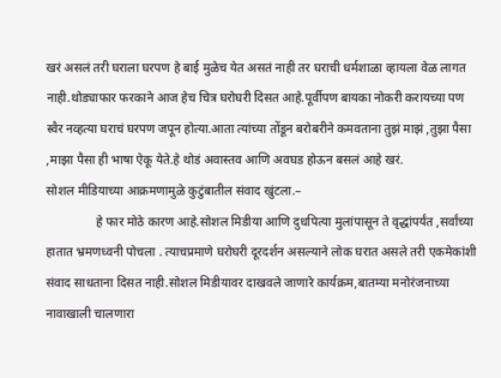खरं असलं तरी घराला घरपण हे बाई मुळेच येत असतं नाही तर घराची धर्मशाळा व्हायला वेळ लागत नाही.थोड्याफार फरकाने आज हेच चित्र घरोघरी दिसत आहे.पूर्वीपण बायका नोकरी करायच्या पण स्वैर नव्हत्या घराचं घरपण जपून होत्या.आता त्यांच्या तोंडून बरोबरीने कमवताना तुझं माझं ,तुझा पैसा ,माझा पैसा ही भाषा ऐकू येते.हे थोडं अवास्तव आणि अवघड होऊन बसलं आहे खरं.
सोशल मीडियाच्या आक्रमणामुळे कुटुंबातील संवाद खुंटला.–
                हे फार मोठे कारण आहे.सोशल मिडीया आणि दुधपित्या मुलांपासून ते वृद्धांपर्यंत ,सर्वांच्या हातात भ्रमणध्वनी पोचला . त्याचप्रमाणे घरोघरी दूरदर्शन असल्याने लोक घरात असले तरी एकमेकांशी संवाद साधताना दिसत नाही.सोशल मिडीयावर दाखवले जाणारे कार्यक्रम,बातम्या मनोरंजनाच्या नावाखाली चालणारा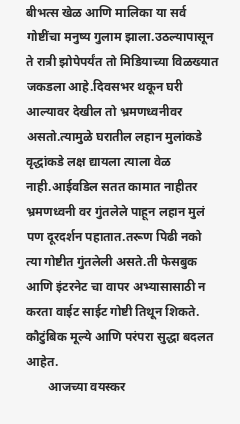बीभत्स खेळ आणि मालिका या सर्व गोष्टींचा मनुष्य गुलाम झाला.उठल्यापासून ते रात्री झोपेपर्यंत तो मिडियाच्या विळख्यात जकडला आहे.दिवसभर थकून घरी आल्यावर देखील तो भ्रमणध्वनीवर असतो.त्यामुळे घरातील लहान मुलांकडे वृद्धांकडे लक्ष द्यायला त्याला वेळ नाही.आईवडिल सतत कामात नाहीतर भ्रमणध्वनी वर गुंतलेले पाहून लहान मुलं पण दूरदर्शन पहातात.तरूण पिढी नको त्या गोष्टीत गुंतलेली असते.ती फेसबुक आणि इंटरनेट चा वापर अभ्यासासाठी न करता वाईट साईट गोष्टी तिथून शिकते.
कौटुंबिक मूल्ये आणि परंपरा सुद्धा बदलत आहेत.
       आजच्या वयस्कर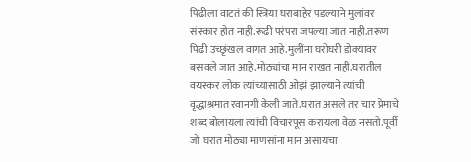पिढीला वाटतं की स्त्रिया घराबाहेर पडल्याने मुलांवर संस्कार होत नाही.रूढी परंपरा जपल्या जात नाही.तरूण पिढी उच्छृंखल वागत आहे.मुलींना घरोघरी डोक्यावर बसवले जात आहे.मोठ्यांचा मान राखत नाही.घरातील वयस्कर लोक त्यांच्यासाठी ओझं झाल्याने त्यांची वृद्धाश्रमात रवानगी केली जाते.घरात असले तर चार प्रेमाचे शब्द बोलायला त्यांची विचारपूस करायला वेळ नसतो.पूर्वी जो घरात मोठ्या माणसांना मान असायचा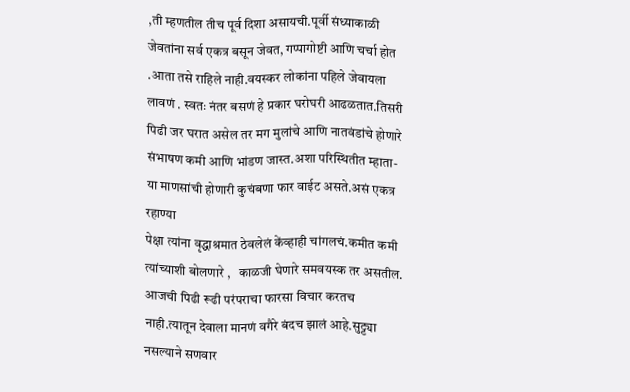,ती म्हणतील तीच पूर्व दिशा असायची.पूर्वी संध्याकाळी जेवतांना सर्व एकत्र बसून जेवत, गप्पागोष्टी आणि चर्चा होत .आता तसे राहिले नाही.वयस्कर लोकांना पहिले जेवायला लावणं . स्वतः नंतर बसणं हे प्रकार घरोघरी आढळतात.तिसरी पिढी जर घरात असेल तर मग मुलांचे आणि नातवंडांचे होणारे संभाषण कमी आणि भांडण जास्त.अशा परिस्थितीत म्हाता-या माणसांची होणारी कुचंबणा फार वाईट असते.असं एकत्र रहाण्या
पेक्षा त्यांना वृद्धाश्रमात ठेवलेलं केंव्हाही चांगलचं.कमीत कमी त्यांच्याशी बोलणारे ,   काळजी घेणारे समवयस्क तर असतील. आजची पिढी रूढी परंपराचा फारसा विचार करतच नाही.त्यातून देवाला मानणं वगैरे बंदच झालं आहे.सुट्ट्या नसल्याने सणवार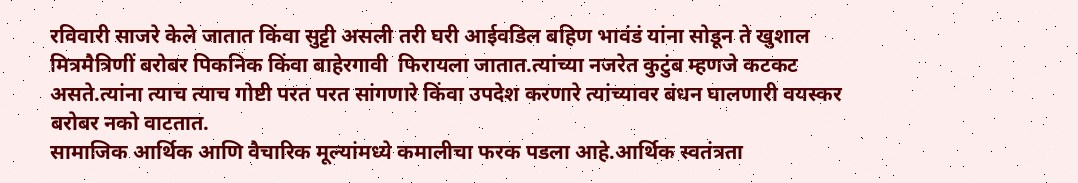रविवारी साजरे केले जातात किंवा सुट्टी असली तरी घरी आईवडिल बहिण भावंडं यांना सोडून ते खुशाल मित्रमैत्रिणीं बरोबर पिकनिक किंवा बाहेरगावी  फिरायला जातात.त्यांच्या नजरेत कुटुंब म्हणजे कटकट असते.त्यांना त्याच त्याच गोष्टी परत परत सांगणारे किंवा उपदेश करणारे त्यांच्यावर बंधन घालणारी वयस्कर बरोबर नको वाटतात.
सामाजिक आर्थिक आणि वैचारिक मूल्यांमध्ये कमालीचा फरक पडला आहे.आर्थिक स्वतंत्रता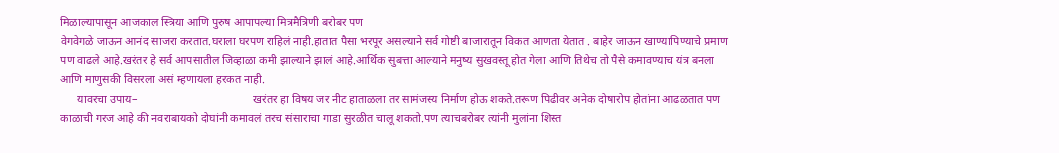मिळाल्यापासून आजकाल स्त्रिया आणि पुरुष आपापल्या मित्रमैत्रिणी बरोबर पण
वेगवेगळे जाऊन आनंद साजरा करतात.घराला घरपण राहिलं नाही.हातात पैसा भरपूर असल्याने सर्व गोष्टी बाजारातून विकत आणता येतात . बाहेर जाऊन खाण्यापिण्याचे प्रमाण पण वाढले आहे.खरंतर हे सर्व आपसातील जिव्हाळा कमी झाल्याने झालं आहे.आर्थिक सुबत्ता आल्याने मनुष्य सुखवस्तू होत गेला आणि तिथेच तो पैसे कमावण्याच यंत्र बनला आणि माणुसकी विसरला असं म्हणायला हरकत नाही.
      यावरचा उपाय–                                        खरंतर हा विषय जर नीट हाताळला तर सामंजस्य निर्माण होऊ शकते.तरूण पिढीवर अनेक दोषारोप होतांना आढळतात पण काळाची गरज आहे की नवराबायको दोघांनी कमावलं तरच संसाराचा गाडा सुरळीत चालू शकतो.पण त्याचबरोबर त्यांनी मुलांना शिस्त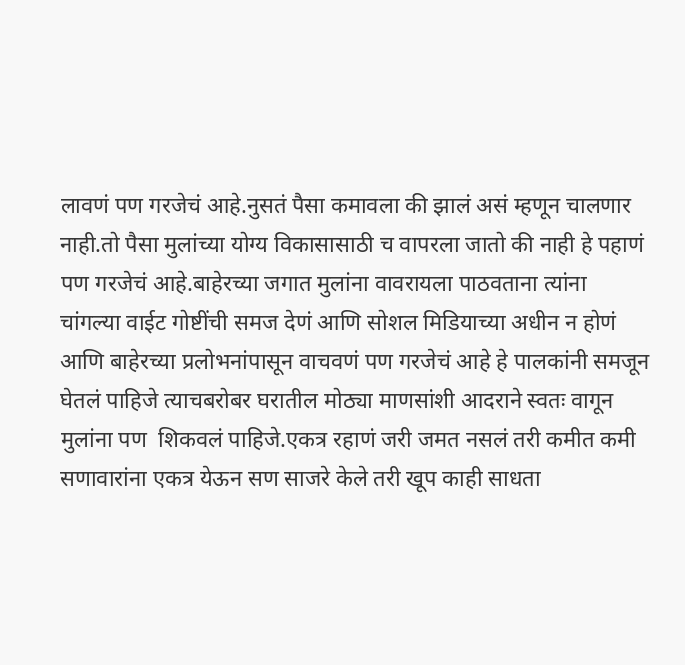लावणं पण गरजेचं आहे.नुसतं पैसा कमावला की झालं असं म्हणून चालणार नाही.तो पैसा मुलांच्या योग्य विकासासाठी च वापरला जातो की नाही हे पहाणं पण गरजेचं आहे.बाहेरच्या जगात मुलांना वावरायला पाठवताना त्यांना चांगल्या वाईट गोष्टींची समज देणं आणि सोशल मिडियाच्या अधीन न होणं आणि बाहेरच्या प्रलोभनांपासून वाचवणं पण गरजेचं आहे हे पालकांनी समजून घेतलं पाहिजे त्याचबरोबर घरातील मोठ्या माणसांशी आदराने स्वतः वागून मुलांना पण  शिकवलं पाहिजे.एकत्र रहाणं जरी जमत नसलं तरी कमीत कमी सणावारांना एकत्र येऊन सण साजरे केले तरी खूप काही साधता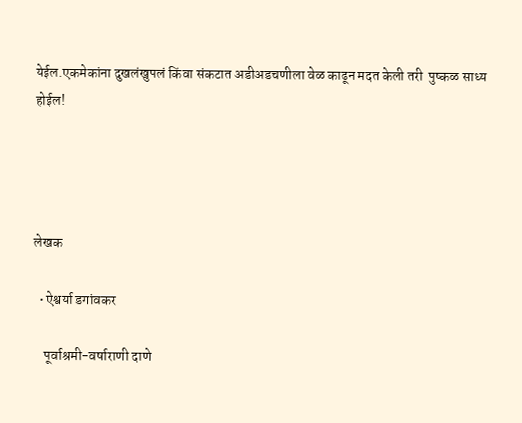येईल.एकमेकांना दुखलंखुपलं किंवा संकटात अडीअडचणीला वेळ काढून मदत केली तरी  पुष्कळ साध्य होईल!




लेखक

  • ऐश्वर्या डगांवकर

    पूर्वाश्रमी-वर्षाराणी दाणे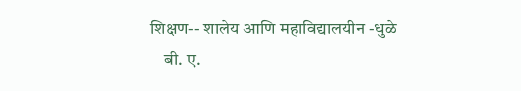शिक्षण-- शालेय आणि महाविद्यालयीन -धुळे
    बी. ए.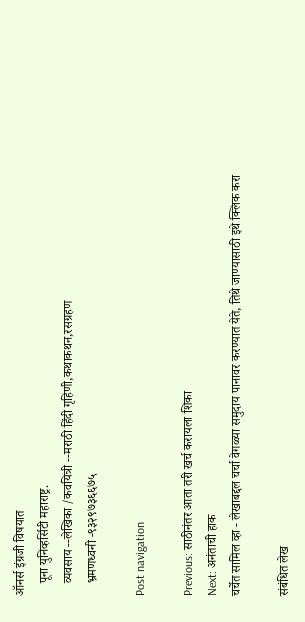ऑनर्स इंग्रजी विषयात
    पूना युनिव्हर्सिटी महाराष्ट्र.
    व्यवसाय --लेखिका /कवयित्री --मराठी हिंदी गृहिणी,कथाकथन,रसग्रहण
    भ्रमणध्वनी -९३२९७३६६७५

Post navigation

Previous: साठीनंतर आता तरी खर्च करायला शिका
Next: अनंताची हाक
चर्चेत सामिल व्हा - लेखाबद्दल चर्चा वेगळ्या समुदाय पानावर करण्यात येते, तिथे जाण्यासाठी इथे क्लिक करा

संबंधित लेख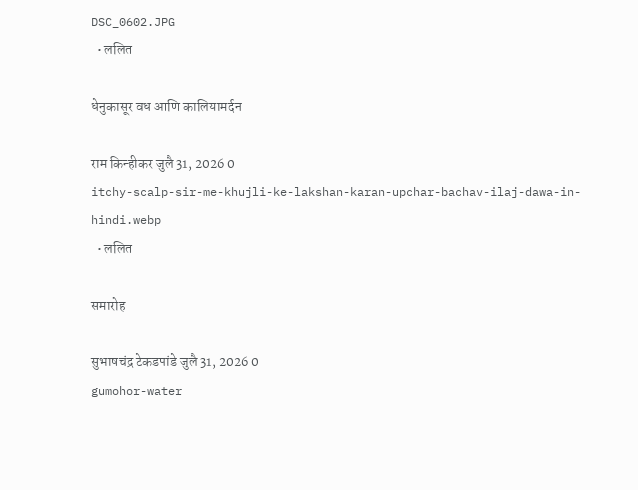DSC_0602.JPG
  • ललित

धेनुकासूर वध आणि कालियामर्दन

राम किन्हीकर जुलै 31, 2026 0
itchy-scalp-sir-me-khujli-ke-lakshan-karan-upchar-bachav-ilaj-dawa-in-hindi.webp
  • ललित

समारोह

सुभाषचंद्र टेकडपांडे जुलै 31, 2026 0
gumohor-water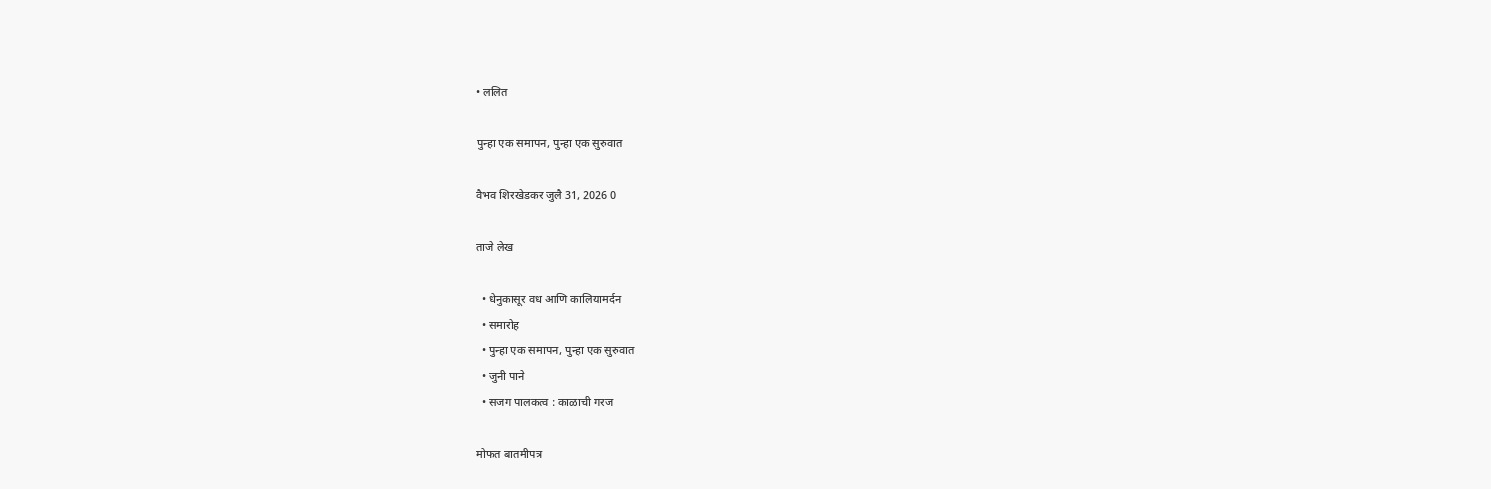• ललित

पुन्हा एक समापन, पुन्हा एक सुरुवात

वैभव शिरखेडकर जुलै 31, 2026 0

ताजे लेख

  • धेनुकासूर वध आणि कालियामर्दन
  • समारोह
  • पुन्हा एक समापन, पुन्हा एक सुरुवात
  • जुनी पाने
  • सजग पालकत्व : काळाची गरज

मोफत बातमीपत्र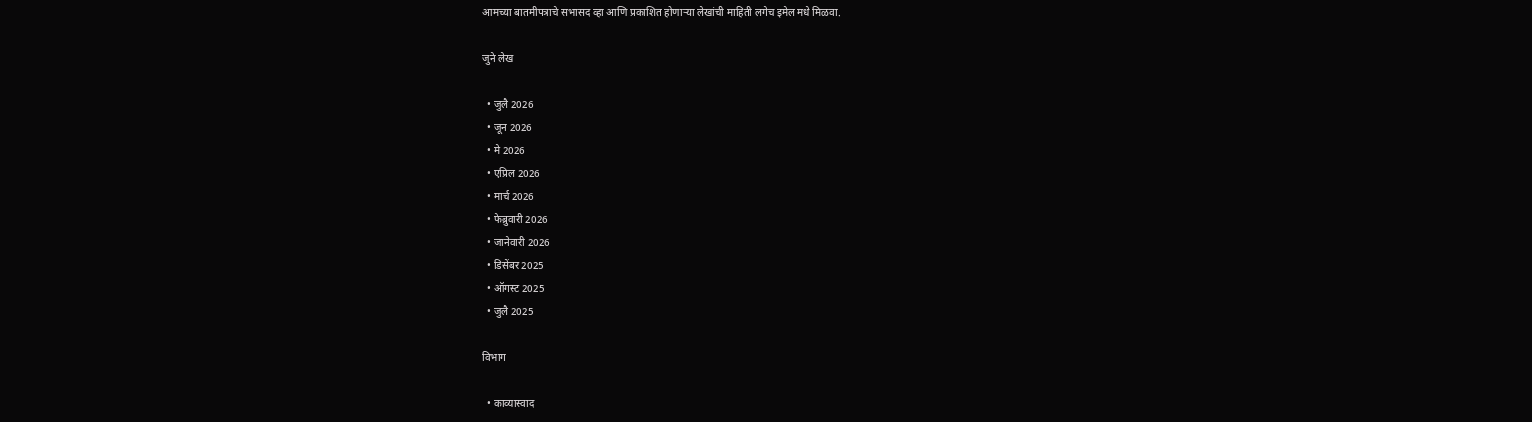आमच्या बातमीपत्राचे सभासद व्हा आणि प्रकाशित होणाऱ्या लेखांची माहिती लगेच इमेल मधे मिळवा.

जुने लेख

  • जुलै 2026
  • जून 2026
  • मे 2026
  • एप्रिल 2026
  • मार्च 2026
  • फेब्रुवारी 2026
  • जानेवारी 2026
  • डिसेंबर 2025
  • ऑगस्ट 2025
  • जुलै 2025

विभाग

  • काव्यास्वाद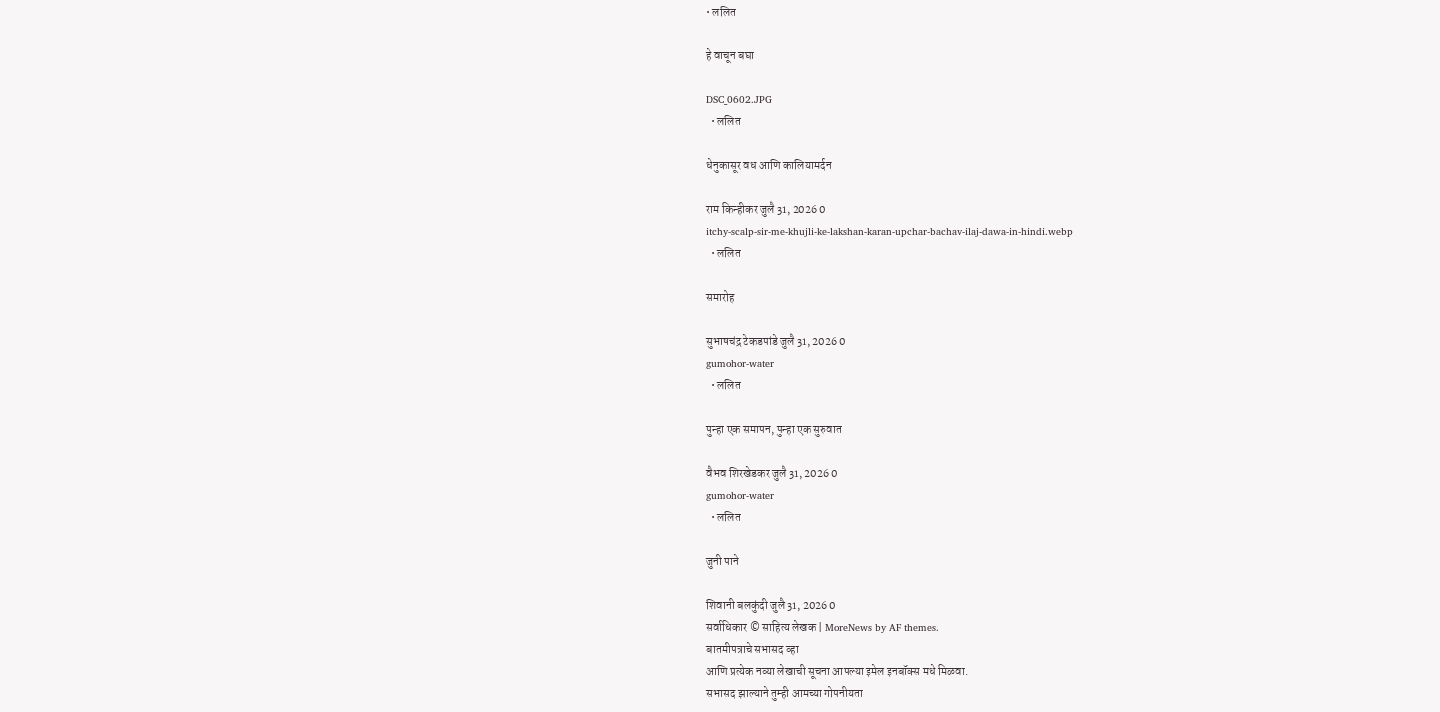• ललित

हे वाचून बघा

DSC_0602.JPG
  • ललित

धेनुकासूर वध आणि कालियामर्दन

राम किन्हीकर जुलै 31, 2026 0
itchy-scalp-sir-me-khujli-ke-lakshan-karan-upchar-bachav-ilaj-dawa-in-hindi.webp
  • ललित

समारोह

सुभाषचंद्र टेकडपांडे जुलै 31, 2026 0
gumohor-water
  • ललित

पुन्हा एक समापन, पुन्हा एक सुरुवात

वैभव शिरखेडकर जुलै 31, 2026 0
gumohor-water
  • ललित

जुनी पाने

शिवानी बलकुंदी जुलै 31, 2026 0
सर्वाधिकार © साहित्य लेखक | MoreNews by AF themes.
बातमीपत्राचे सभासद व्हा
आणि प्रत्येक नव्या लेखाची सूचना आपल्या इमेल इनबॉक्स मधे मिळवा.
सभासद झाल्याने तुम्ही आमच्या गोपनीयता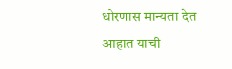धोरणास मान्यता देत आहात याची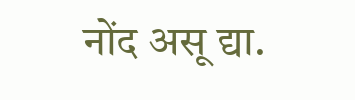नोंद असू द्या.